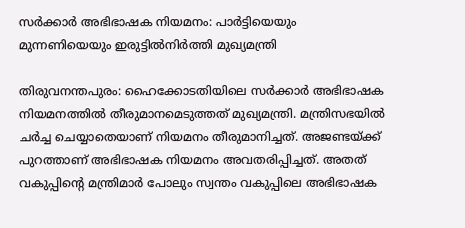സർക്കാർ അഭിഭാഷക നിയമനം: പാർട്ടിയെയും മുന്നണിയെയും ഇരുട്ടിൽനിർത്തി മുഖ്യമന്ത്രി

തിരുവനന്തപുരം: ഹൈക്കോടതിയിലെ സര്‍ക്കാര്‍ അഭിഭാഷക നിയമനത്തില്‍ തീരുമാനമെടുത്തത് മുഖ്യമന്ത്രി. മന്ത്രിസഭയില്‍ ചര്‍ച്ച ചെയ്യാതെയാണ് നിയമനം തീരുമാനിച്ചത്. അജണ്ടയ്ക്ക് പുറത്താണ് അഭിഭാഷക നിയമനം അവതരിപ്പിച്ചത്. അതത് വകുപ്പിന്റെ മന്ത്രിമാര്‍ പോലും സ്വന്തം വകുപ്പിലെ അഭിഭാഷക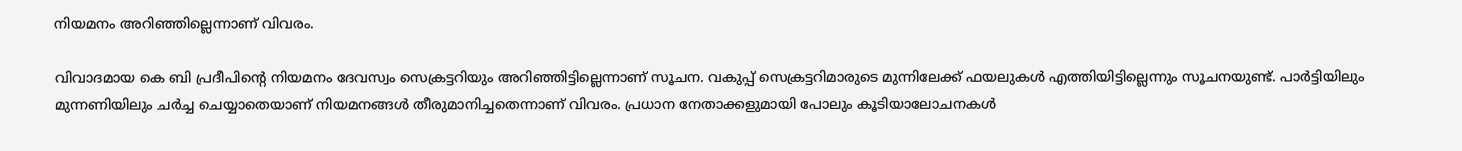നിയമനം അറിഞ്ഞില്ലെന്നാണ് വിവരം.

വിവാദമായ കെ ബി പ്രദീപിന്റെ നിയമനം ദേവസ്വം സെക്രട്ടറിയും അറിഞ്ഞിട്ടില്ലെന്നാണ് സൂചന. വകുപ്പ് സെക്രട്ടറിമാരുടെ മുന്നിലേക്ക് ഫയലുകള്‍ എത്തിയിട്ടില്ലെന്നും സൂചനയുണ്ട്. പാര്‍ട്ടിയിലും മുന്നണിയിലും ചര്‍ച്ച ചെയ്യാതെയാണ് നിയമനങ്ങള്‍ തീരുമാനിച്ചതെന്നാണ് വിവരം. പ്രധാന നേതാക്കളുമായി പോലും കൂടിയാലോചനകള്‍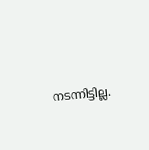നടന്നിട്ടില്ല.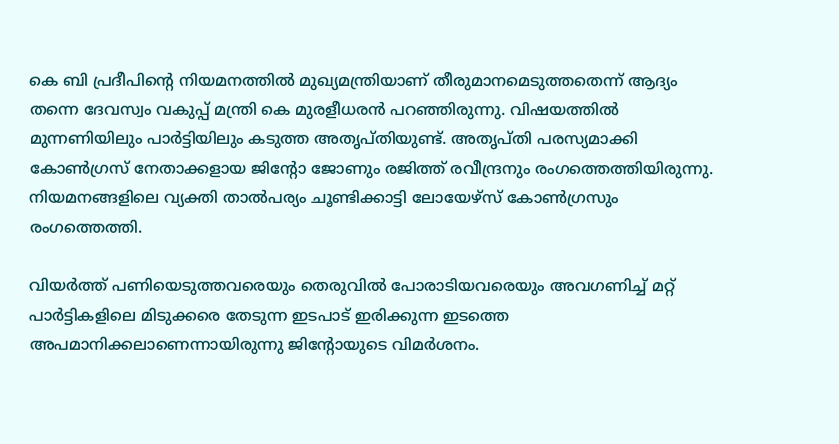കെ ബി പ്രദീപിന്റെ നിയമനത്തില്‍ മുഖ്യമന്ത്രിയാണ് തീരുമാനമെടുത്തതെന്ന് ആദ്യം തന്നെ ദേവസ്വം വകുപ്പ് മന്ത്രി കെ മുരളീധരന്‍ പറഞ്ഞിരുന്നു. വിഷയത്തില്‍ മുന്നണിയിലും പാര്‍ട്ടിയിലും കടുത്ത അതൃപ്തിയുണ്ട്. അതൃപ്തി പരസ്യമാക്കി കോണ്‍ഗ്രസ് നേതാക്കളായ ജിന്റോ ജോണും രജിത്ത് രവീന്ദ്രനും രംഗത്തെത്തിയിരുന്നു. നിയമനങ്ങളിലെ വ്യക്തി താല്‍പര്യം ചൂണ്ടിക്കാട്ടി ലോയേഴ്‌സ് കോണ്‍ഗ്രസും രംഗത്തെത്തി.

വിയര്‍ത്ത് പണിയെടുത്തവരെയും തെരുവില്‍ പോരാടിയവരെയും അവഗണിച്ച് മറ്റ് പാര്‍ട്ടികളിലെ മിടുക്കരെ തേടുന്ന ഇടപാട് ഇരിക്കുന്ന ഇടത്തെ അപമാനിക്കലാണെന്നായിരുന്നു ജിന്റോയുടെ വിമര്‍ശനം.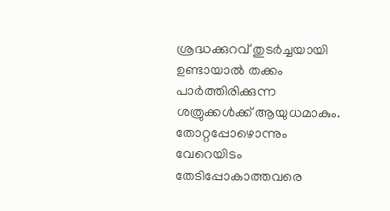ശ്രദ്ധക്കുറവ് തുടര്‍ച്ചയായി ഉണ്ടായാല്‍ തക്കം പാര്‍ത്തിരിക്കുന്ന ശത്രുക്കള്‍ക്ക് ആയുധമാകും. തോറ്റപ്പോഴൊന്നും വേറെയിടം തേടിപ്പോകാത്തവരെ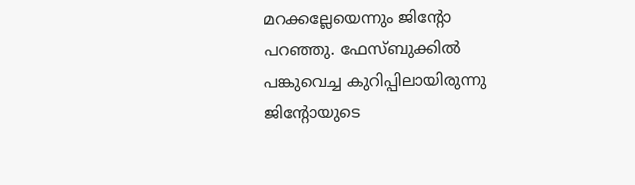മറക്കല്ലേയെന്നും ജിന്റോ പറഞ്ഞു. ഫേസ്ബുക്കില്‍ പങ്കുവെച്ച കുറിപ്പിലായിരുന്നു ജിന്റോയുടെ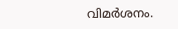വിമര്‍ശനം.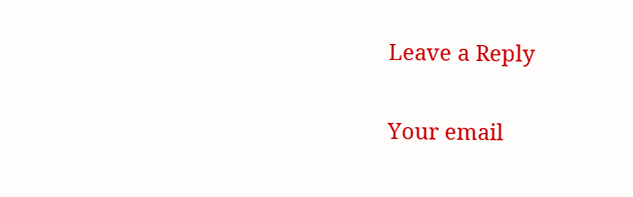Leave a Reply

Your email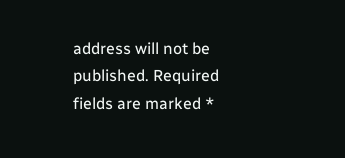address will not be published. Required fields are marked *